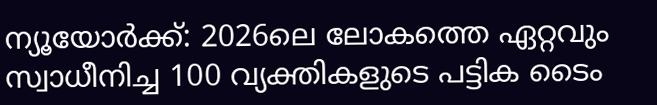ന്യൂയോർക്ക്: 2026ലെ ലോകത്തെ ഏറ്റവും സ്വാധീനിച്ച 100 വ്യക്തികളുടെ പട്ടിക ടൈം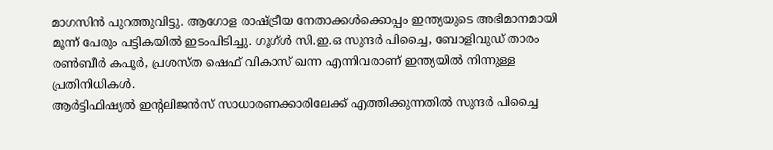മാഗസിൻ പുറത്തുവിട്ടു. ആഗോള രാഷ്ട്രീയ നേതാക്കൾക്കൊപ്പം ഇന്ത്യയുടെ അഭിമാനമായി മൂന്ന് പേരും പട്ടികയിൽ ഇടംപിടിച്ചു. ഗൂഗ്ൾ സി.ഇ.ഒ സുന്ദർ പിച്ചൈ, ബോളിവുഡ് താരം രൺബീർ കപൂർ, പ്രശസ്ത ഷെഫ് വികാസ് ഖന്ന എന്നിവരാണ് ഇന്ത്യയിൽ നിന്നുള്ള പ്രതിനിധികൾ.
ആർട്ടിഫിഷ്യൽ ഇന്റലിജൻസ് സാധാരണക്കാരിലേക്ക് എത്തിക്കുന്നതിൽ സുന്ദർ പിച്ചൈ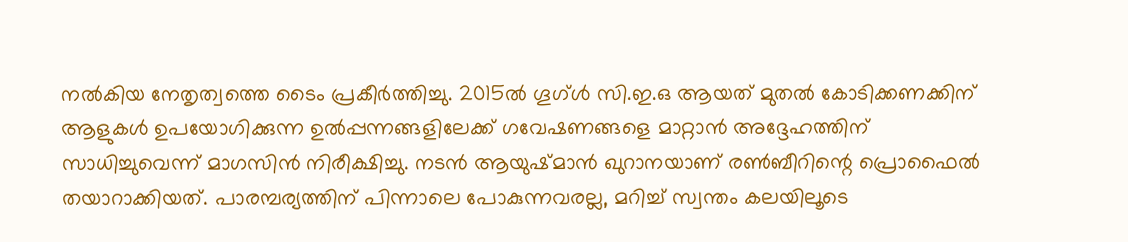നൽകിയ നേതൃത്വത്തെ ടൈം പ്രകീർത്തിച്ചു. 2015ൽ ഗൂഗ്ൾ സി.ഇ.ഒ ആയത് മുതൽ കോടിക്കണക്കിന് ആളുകൾ ഉപയോഗിക്കുന്ന ഉൽപ്പന്നങ്ങളിലേക്ക് ഗവേഷണങ്ങളെ മാറ്റാൻ അദ്ദേഹത്തിന് സാധിച്ചുവെന്ന് മാഗസിൻ നിരീക്ഷിച്ചു. നടൻ ആയുഷ്മാൻ ഖുറാനയാണ് രൺബീറിന്റെ പ്രൊഫൈൽ തയാറാക്കിയത്. പാരമ്പര്യത്തിന് പിന്നാലെ പോകുന്നവരല്ല, മറിച്ച് സ്വന്തം കലയിലൂടെ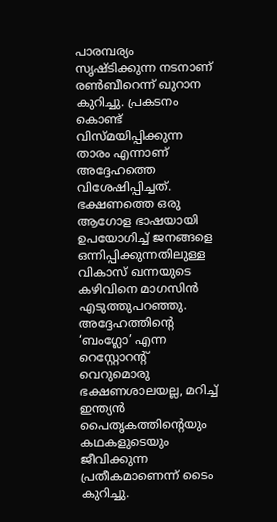പാരമ്പര്യം സൃഷ്ടിക്കുന്ന നടനാണ് രൺബീറെന്ന് ഖുറാന കുറിച്ചു. പ്രകടനം കൊണ്ട് വിസ്മയിപ്പിക്കുന്ന താരം എന്നാണ് അദ്ദേഹത്തെ വിശേഷിപ്പിച്ചത്.
ഭക്ഷണത്തെ ഒരു ആഗോള ഭാഷയായി ഉപയോഗിച്ച് ജനങ്ങളെ ഒന്നിപ്പിക്കുന്നതിലുള്ള വികാസ് ഖന്നയുടെ കഴിവിനെ മാഗസിൻ എടുത്തുപറഞ്ഞു. അദ്ദേഹത്തിന്റെ ‘ബംഗ്ലോ’ എന്ന റെസ്റ്റോറന്റ് വെറുമൊരു ഭക്ഷണശാലയല്ല, മറിച്ച് ഇന്ത്യൻ പൈതൃകത്തിന്റെയും കഥകളുടെയും ജീവിക്കുന്ന പ്രതീകമാണെന്ന് ടൈം കുറിച്ചു.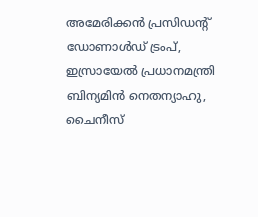അമേരിക്കൻ പ്രസിഡന്റ് ഡോണാൾഡ് ട്രംപ്, ഇസ്രായേൽ പ്രധാനമന്ത്രി ബിന്യമിൻ നെതന്യാഹു, ചൈനീസ്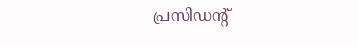പ്രസിഡന്റ്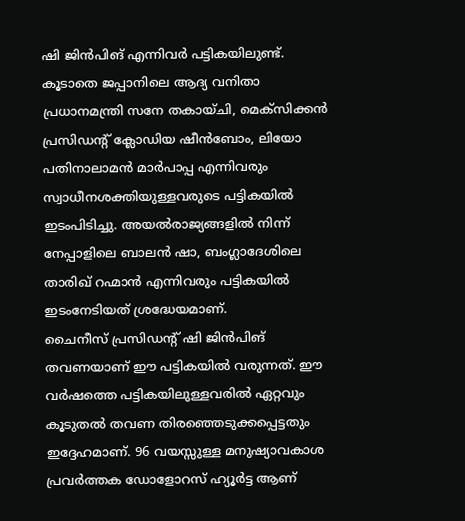ഷി ജിൻപിങ് എന്നിവർ പട്ടികയിലുണ്ട്. കൂടാതെ ജപ്പാനിലെ ആദ്യ വനിതാ പ്രധാനമന്ത്രി സനേ തകായ്ചി, മെക്സിക്കൻ പ്രസിഡന്റ് ക്ലോഡിയ ഷീൻബോം, ലിയോ പതിനാലാമൻ മാർപാപ്പ എന്നിവരും സ്വാധീനശക്തിയുള്ളവരുടെ പട്ടികയിൽ ഇടംപിടിച്ചു. അയൽരാജ്യങ്ങളിൽ നിന്ന് നേപ്പാളിലെ ബാലൻ ഷാ, ബംഗ്ലാദേശിലെ താരിഖ് റഹ്മാൻ എന്നിവരും പട്ടികയിൽ ഇടംനേടിയത് ശ്രദ്ധേയമാണ്.
ചൈനീസ് പ്രസിഡന്റ് ഷി ജിൻപിങ് തവണയാണ് ഈ പട്ടികയിൽ വരുന്നത്. ഈ വർഷത്തെ പട്ടികയിലുള്ളവരിൽ ഏറ്റവും കൂടുതൽ തവണ തിരഞ്ഞെടുക്കപ്പെട്ടതും ഇദ്ദേഹമാണ്. 96 വയസ്സുള്ള മനുഷ്യാവകാശ പ്രവർത്തക ഡോളോറസ് ഹ്യൂർട്ട ആണ്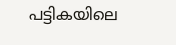പട്ടികയിലെ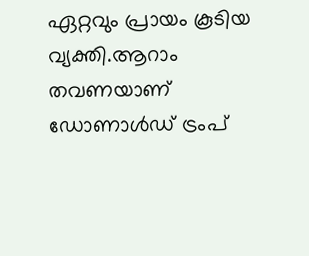ഏറ്റവും പ്രായം കൂടിയ വ്യക്തി.ആറാം തവണയാണ് ഡോണാൾഡ് ട്രംപ്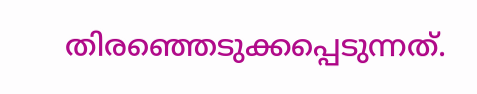തിരഞ്ഞെടുക്കപ്പെടുന്നത്.